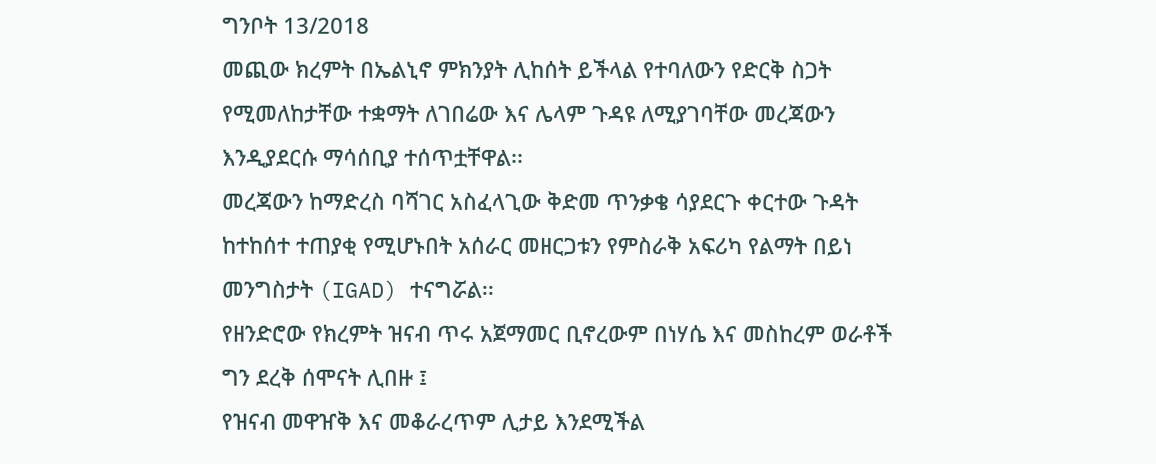ግንቦት 13/2018
መጪው ክረምት በኤልኒኖ ምክንያት ሊከሰት ይችላል የተባለውን የድርቅ ስጋት የሚመለከታቸው ተቋማት ለገበሬው እና ሌላም ጉዳዩ ለሚያገባቸው መረጃውን እንዲያደርሱ ማሳሰቢያ ተሰጥቷቸዋል፡፡
መረጃውን ከማድረስ ባሻገር አስፈላጊው ቅድመ ጥንቃቄ ሳያደርጉ ቀርተው ጉዳት ከተከሰተ ተጠያቂ የሚሆኑበት አሰራር መዘርጋቱን የምስራቅ አፍሪካ የልማት በይነ መንግስታት (IGAD) ተናግሯል፡፡
የዘንድሮው የክረምት ዝናብ ጥሩ አጀማመር ቢኖረውም በነሃሴ እና መስከረም ወራቶች ግን ደረቅ ሰሞናት ሊበዙ ፤
የዝናብ መዋዠቅ እና መቆራረጥም ሊታይ እንደሚችል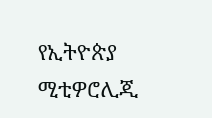የኢትዮጵያ ሚቲዎሮሊጂ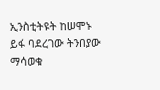ኢንስቲትዩት ከሠሞኑ ይፋ ባደረገው ትንበያው ማሳወቁ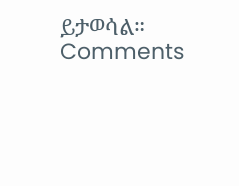ይታወሳል።
Comments